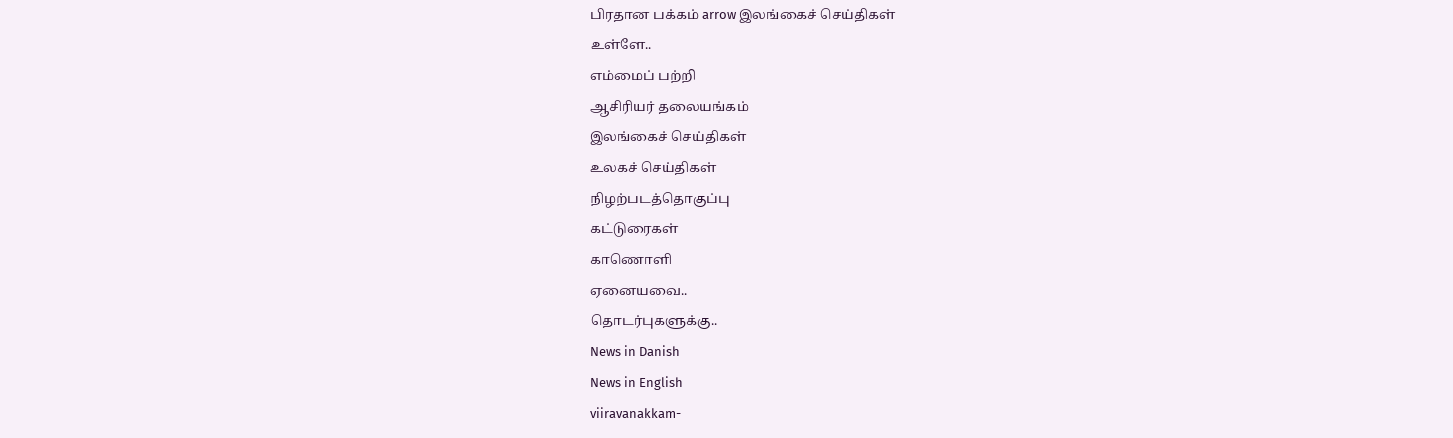பிரதான பக்கம் arrow இலங்கைச் செய்திகள்
உள்ளே..
எம்மைப் பற்றி
ஆசிரியர் தலையங்கம்
இலங்கைச் செய்திகள்
உலகச் செய்திகள்
நிழற்படத்தொகுப்பு
கட்டுரைகள்
காணொளி
ஏனையவை..
தொடர்புகளுக்கு..
News in Danish
News in English
viiravanakkam-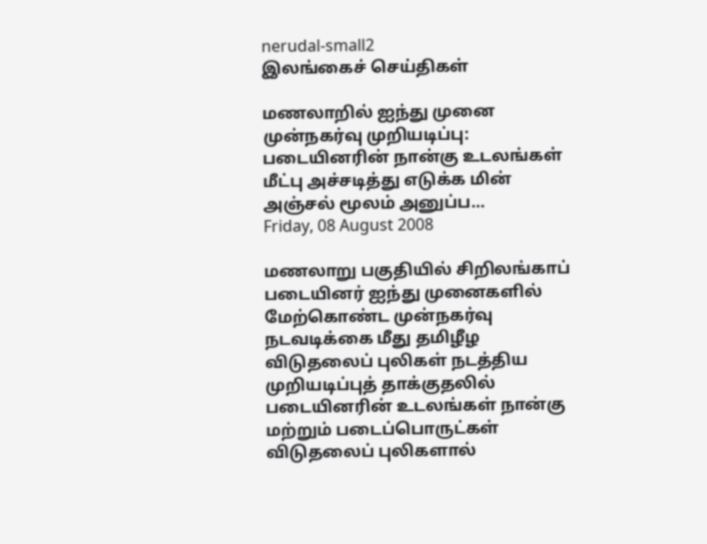nerudal-small2
இலங்கைச் செய்திகள்

மணலாறில் ஐந்து முனை முன்நகர்வு முறியடிப்பு: படையினரின் நான்கு உடலங்கள் மீட்பு அச்சடித்து எடுக்க மின் அஞ்சல் மூலம் அனுப்ப…
Friday, 08 August 2008

மணலாறு பகுதியில் சிறிலங்காப் படையினர் ஐந்து முனைகளில் மேற்கொண்ட முன்நகர்வு நடவடிக்கை மீது தமிழீழ விடுதலைப் புலிகள் நடத்திய முறியடிப்புத் தாக்குதலில் படையினரின் உடலங்கள் நான்கு மற்றும் படைப்பொருட்கள் விடுதலைப் புலிகளால்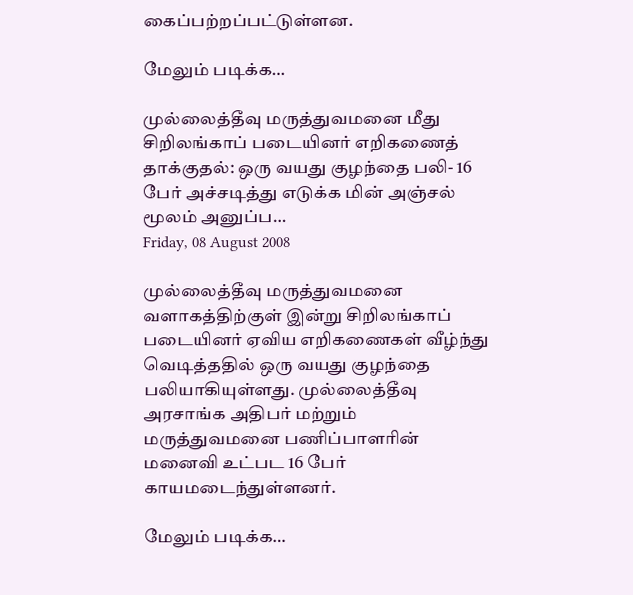கைப்பற்றப்பட்டுள்ளன.

மேலும் படிக்க…

முல்லைத்தீவு மருத்துவமனை மீது சிறிலங்காப் படையினர் எறிகணைத் தாக்குதல்: ஒரு வயது குழந்தை பலி- 16 பேர் அச்சடித்து எடுக்க மின் அஞ்சல் மூலம் அனுப்ப…
Friday, 08 August 2008

முல்லைத்தீவு மருத்துவமனை வளாகத்திற்குள் இன்று சிறிலங்காப் படையினர் ஏவிய எறிகணைகள் வீழ்ந்து வெடித்ததில் ஒரு வயது குழந்தை பலியாகியுள்ளது. முல்லைத்தீவு அரசாங்க அதிபர் மற்றும் மருத்துவமனை பணிப்பாளரின் மனைவி உட்பட 16 பேர் காயமடைந்துள்ளனர்.

மேலும் படிக்க…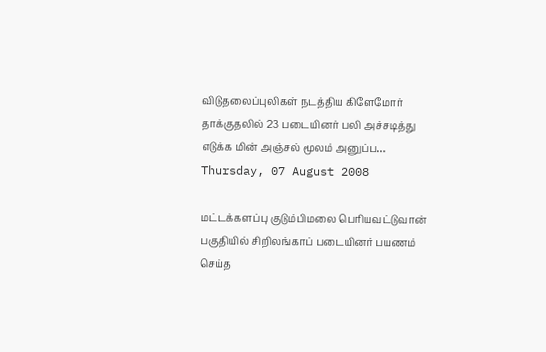விடுதலைப்புலிகள் நடத்திய கிளேமோர் தாக்குதலில் 23 படையினர் பலி அச்சடித்து எடுக்க மின் அஞ்சல் மூலம் அனுப்ப…
Thursday, 07 August 2008

மட்டக்களப்பு குடும்பிமலை பெரியவட்டுவான் பகுதியில் சிறிலங்காப் படையினர் பயணம் செய்த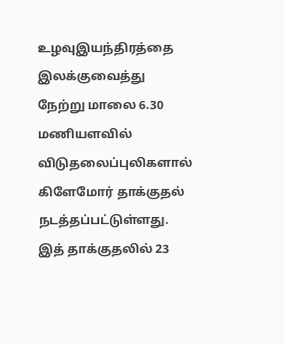உழவுஇயந்திரத்தை இலக்குவைத்து நேற்று மாலை 6.30 மணியளவில் விடுதலைப்புலிகளால் கிளேமோர் தாக்குதல் நடத்தப்பட்டுள்ளது. இத் தாக்குதலில் 23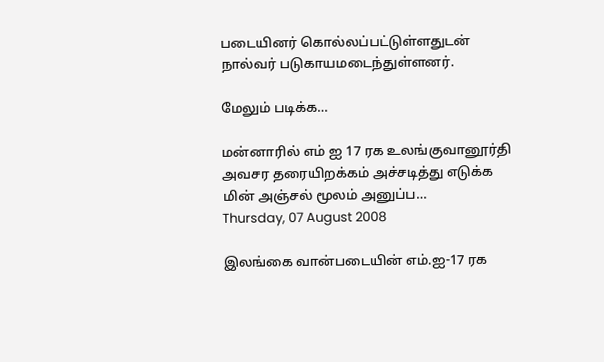படையினர் கொல்லப்பட்டுள்ளதுடன் நால்வர் படுகாயமடைந்துள்ளனர்.

மேலும் படிக்க…

மன்னாரில் எம் ஐ 17 ரக உலங்குவானூர்தி அவசர தரையிறக்கம் அச்சடித்து எடுக்க மின் அஞ்சல் மூலம் அனுப்ப…
Thursday, 07 August 2008

இலங்கை வான்படையின் எம்.ஐ-17 ரக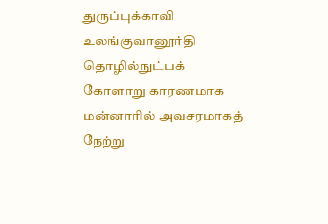துருப்புக்காவி உலங்குவானூர்தி தொழில்நுட்பக் கோளாறு காரணமாக மன்னாரில் அவசரமாகத் நேற்று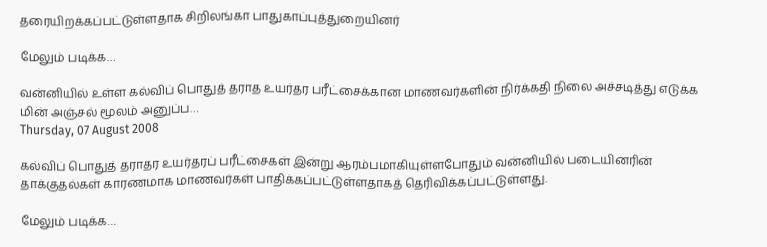தரையிறக்கப்பட்டுள்ளதாக சிறிலங்கா பாதுகாப்புத்துறையினர்

மேலும் படிக்க…

வன்னியில் உள்ள கல்விப் பொதுத் தராத உயர்தர பரீட்சைக்கான மாணவர்களின் நிர்க்கதி நிலை அச்சடித்து எடுக்க மின் அஞ்சல் மூலம் அனுப்ப…
Thursday, 07 August 2008

கல்விப் பொதுத் தராதர உயர்தரப் பரீட்சைகள் இன்று ஆரம்பமாகியுள்ளபோதும் வன்னியில் படையினரின் தாக்குதல்கள் காரணமாக மாணவர்கள் பாதிக்கப்பட்டுள்ளதாகத் தெரிவிக்கப்பட்டுள்ளது.

மேலும் படிக்க…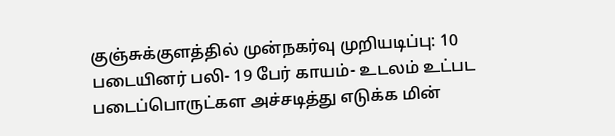குஞ்சுக்குளத்தில் முன்நகர்வு முறியடிப்பு: 10 படையினர் பலி- 19 பேர் காயம்- உடலம் உட்பட படைப்பொருட்கள அச்சடித்து எடுக்க மின்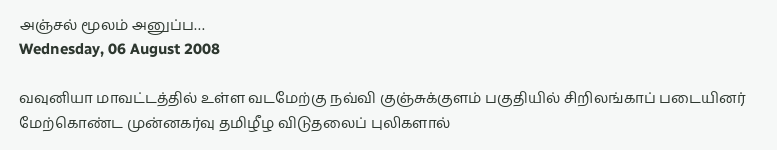அஞ்சல் மூலம் அனுப்ப…
Wednesday, 06 August 2008

வவுனியா மாவட்டத்தில் உள்ள வடமேற்கு நவ்வி குஞ்சுக்குளம் பகுதியில் சிறிலங்காப் படையினர் மேற்கொண்ட முன்னகர்வு தமிழீழ விடுதலைப் புலிகளால்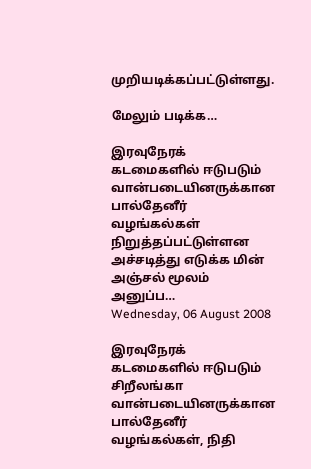முறியடிக்கப்பட்டுள்ளது.

மேலும் படிக்க…

இரவுநேரக் கடமைகளில் ஈடுபடும் வான்படையினருக்கான பால்தேனீர் வழங்கல்கள் நிறுத்தப்பட்டுள்ளன அச்சடித்து எடுக்க மின் அஞ்சல் மூலம் அனுப்ப…
Wednesday, 06 August 2008

இரவுநேரக் கடமைகளில் ஈடுபடும் சிறீலங்கா வான்படையினருக்கான பால்தேனீர் வழங்கல்கள், நிதி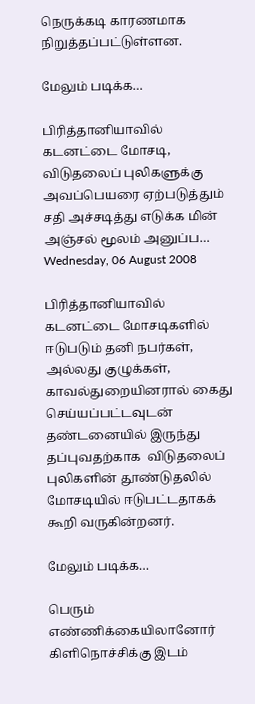நெருக்கடி காரணமாக நிறுத்தப்பட்டுள்ளன.

மேலும் படிக்க…

பிரித்தானியாவில் கடனட்டை மோசடி, விடுதலைப் புலிகளுக்கு அவப்பெயரை ஏற்படுத்தும் சதி அச்சடித்து எடுக்க மின் அஞ்சல் மூலம் அனுப்ப…
Wednesday, 06 August 2008

பிரித்தானியாவில் கடனட்டை மோசடிகளில் ஈடுபடும் தனி நபர்கள், அல்லது குழுக்கள், காவல்துறையினரால் கைது செய்யப்பட்டவுடன்  தண்டனையில் இருந்து தப்புவதற்காக  விடுதலைப் புலிகளின் தூண்டுதலில் மோசடியில் ஈடுபட்டதாகக் கூறி வருகின்றனர்.

மேலும் படிக்க…

பெரும் எண்ணிக்கையிலானோர் கிளிநொச்சிக்கு இடம்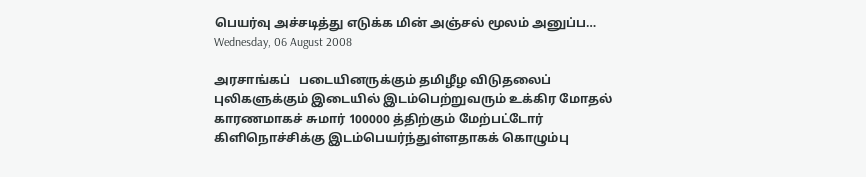பெயர்வு அச்சடித்து எடுக்க மின் அஞ்சல் மூலம் அனுப்ப…
Wednesday, 06 August 2008

அரசாங்கப்   படையினருக்கும் தமிழீழ விடுதலைப் புலிகளுக்கும் இடையில் இடம்பெற்றுவரும் உக்கிர மோதல் காரணமாகச் சுமார் 100000 த்திற்கும் மேற்பட்டோர் கிளிநொச்சிக்கு இடம்பெயர்ந்துள்ளதாகக் கொழும்பு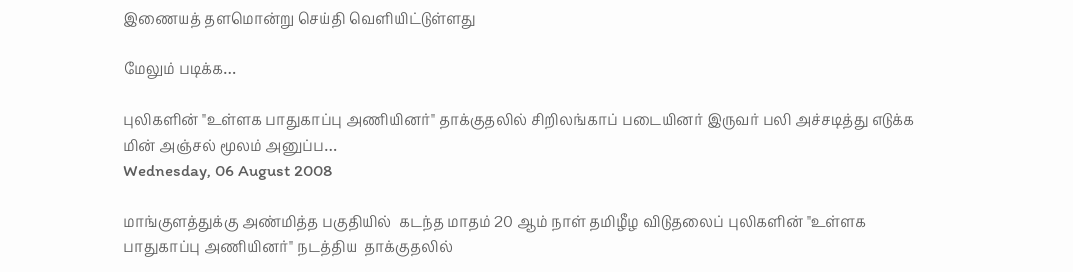இணையத் தளமொன்று செய்தி வெளியிட்டுள்ளது

மேலும் படிக்க…

புலிகளின் "உள்ளக பாதுகாப்பு அணியினர்" தாக்குதலில் சிறிலங்காப் படையினர் இருவர் பலி அச்சடித்து எடுக்க மின் அஞ்சல் மூலம் அனுப்ப…
Wednesday, 06 August 2008

மாங்குளத்துக்கு அண்மித்த பகுதியில்  கடந்த மாதம் 20 ஆம் நாள் தமிழீழ விடுதலைப் புலிகளின் "உள்ளக பாதுகாப்பு அணியினர்" நடத்திய  தாக்குதலில்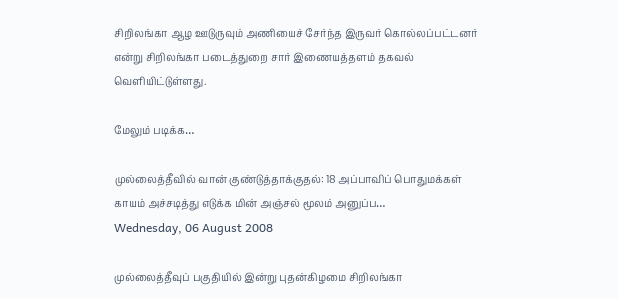சிறிலங்கா ஆழ ஊடுருவும் அணியைச் சேர்ந்த இருவர் கொல்லப்பட்டனர் என்று சிறிலங்கா படைத்துறை சார் இணையத்தளம் தகவல் வெளியிட்டுள்ளது.

மேலும் படிக்க…

முல்லைத்தீவில் வான் குண்டுத்தாக்குதல்: 18 அப்பாவிப் பொதுமக்கள் காயம் அச்சடித்து எடுக்க மின் அஞ்சல் மூலம் அனுப்ப…
Wednesday, 06 August 2008

முல்லைத்தீவுப் பகுதியில் இன்று புதன்கிழமை சிறிலங்கா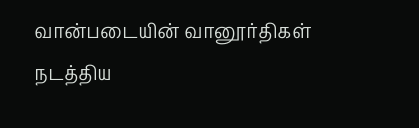வான்படையின் வானூர்திகள் நடத்திய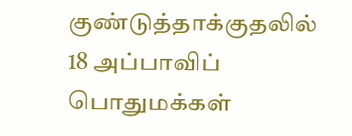குண்டுத்தாக்குதலில் 18 அப்பாவிப் பொதுமக்கள்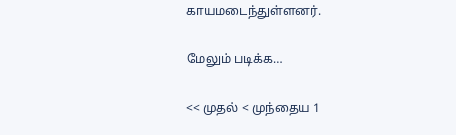காயமடைந்துள்ளனர்.

மேலும் படிக்க…

<< முதல் < முந்தைய 1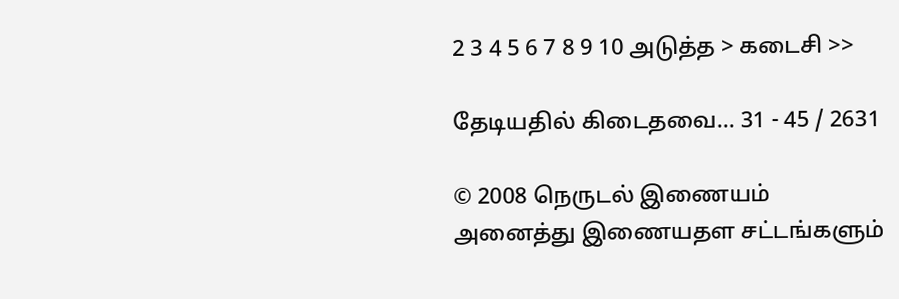2 3 4 5 6 7 8 9 10 அடுத்த > கடைசி >>

தேடியதில் கிடைதவை… 31 - 45 / 2631

© 2008 நெருடல் இணையம்
அனைத்து இணையதள சட்டங்களும்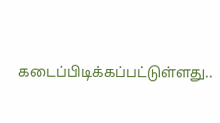கடைப்பிடிக்கப்பட்டுள்ளது..